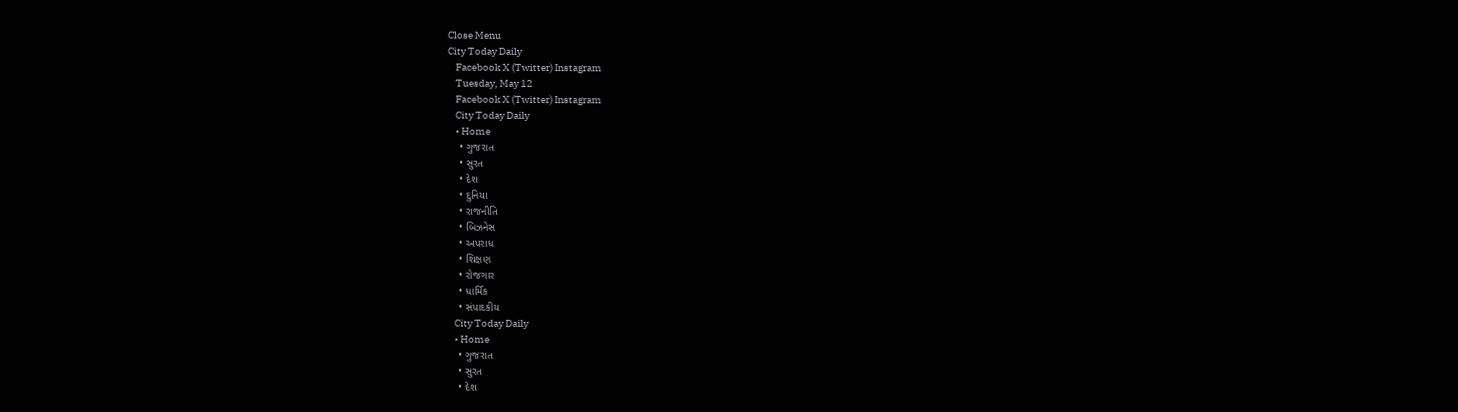Close Menu
City Today Daily
    Facebook X (Twitter) Instagram
    Tuesday, May 12
    Facebook X (Twitter) Instagram
    City Today Daily
    • Home
    • ગુજરાત
    • સુરત
    • દેશ
    • દુનિયા
    • રાજનીતિ
    • બિઝનેસ
    • અપરાધ
    • શિક્ષણ
    • રોજગાર
    • ધાર્મિક
    • સંપાદકીય
    City Today Daily
    • Home
    • ગુજરાત
    • સુરત
    • દેશ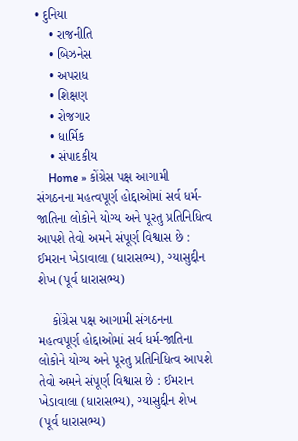• દુનિયા
    • રાજનીતિ
    • બિઝનેસ
    • અપરાધ
    • શિક્ષણ
    • રોજગાર
    • ધાર્મિક
    • સંપાદકીય
    Home » કોંગ્રેસ પક્ષ આગામી સંગઠનના મહત્વપૂર્ણ હોદ્દાઓમાં સર્વ ધર્મ-જાતિના લોકોને યોગ્ય અને પૂરતુ પ્રતિનિધિત્વ આપશે તેવો અમને સંપૂર્ણ વિશ્વાસ છે : ઈમરાન ખેડાવાલા (ધારાસભ્ય), ગ્યાસુદ્દીન શેખ (પૂર્વ ધારાસભ્ય)

    કોંગ્રેસ પક્ષ આગામી સંગઠનના મહત્વપૂર્ણ હોદ્દાઓમાં સર્વ ધર્મ-જાતિના લોકોને યોગ્ય અને પૂરતુ પ્રતિનિધિત્વ આપશે તેવો અમને સંપૂર્ણ વિશ્વાસ છે : ઈમરાન ખેડાવાલા (ધારાસભ્ય), ગ્યાસુદ્દીન શેખ (પૂર્વ ધારાસભ્ય)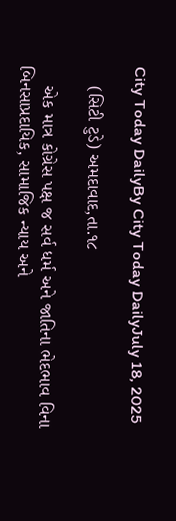City Today DailyBy City Today DailyJuly 18, 2025

    (સિટી ટુડે) અમદાવાદ,તા.૧૮

    એક માત્ર કોગ્રેસ પક્ષ જ સર્વ ધર્મ અને જાતિના ભેદભાવ વિના બિનસાપ્રદાયિક, સામાજિક ન્યાય અને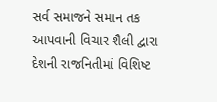સર્વ સમાજને સમાન તક આપવાની વિચાર શૈલી દ્વારા દેશની રાજનિતીમાં વિશિષ્ટ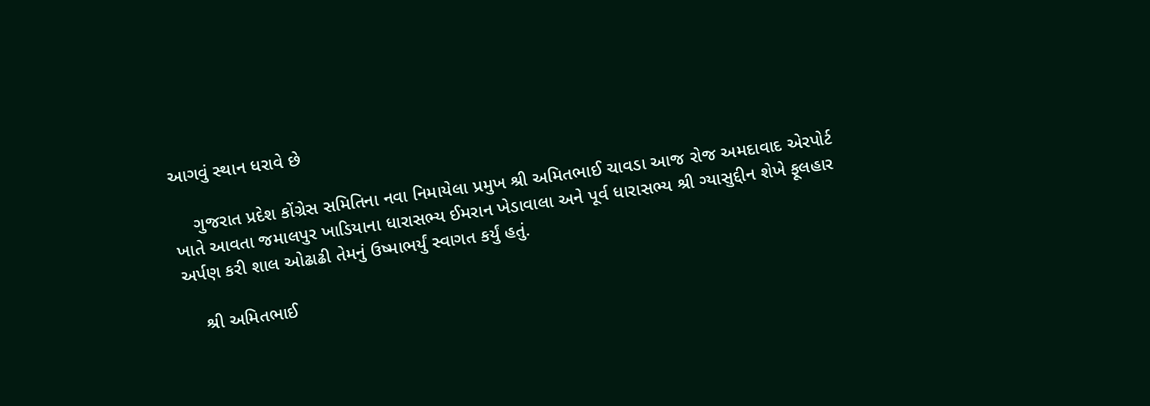આગવું સ્થાન ધરાવે છે

    ગુજરાત પ્રદેશ કોંગ્રેસ સમિતિના નવા નિમાયેલા પ્રમુખ શ્રી અમિતભાઈ ચાવડા આજ રોજ અમદાવાદ એરપોર્ટ ખાતે આવતા જમાલપુર ખાડિયાના ધારાસભ્ય ઈમરાન ખેડાવાલા અને પૂર્વ ધારાસભ્ય શ્રી ગ્યાસુદ્દીન શેખે ફૂલહાર અર્પણ કરી શાલ ઓઢાઢી તેમનું ઉષ્માભર્યું સ્વાગત કર્યું હતું.

    શ્રી અમિતભાઈ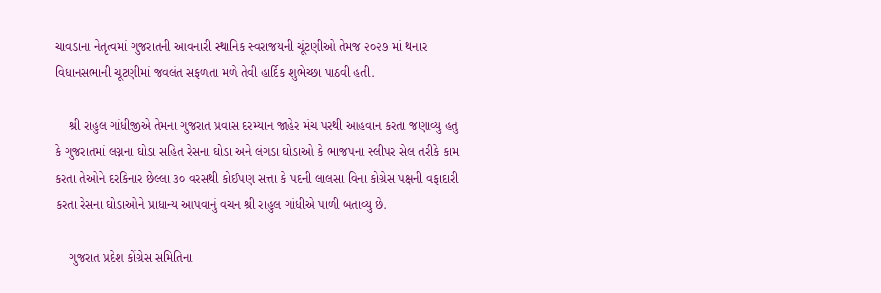ચાવડાના નેતૃત્વમાં ગુજરાતની આવનારી સ્થાનિક સ્વરાજયની ચૂંટણીઓ તેમજ ૨૦૨૭ માં થનાર વિધાનસભાની ચૂટણીમાં જવલંત સફળતા મળે તેવી હાર્દિક શુભેચ્છા પાઠવી હતી.

    શ્રી રાહુલ ગાંધીજીએ તેમના ગુજરાત પ્રવાસ દરમ્યાન જાહેર મંચ પરથી આહવાન કરતા જણાવ્યુ હતુ કે ગુજરાતમાં લગ્નના ઘોડા સહિત રેસના ઘોડા અને લંગડા ઘોડાઓ કે ભાજપના સ્લીપર સેલ તરીકે કામ કરતા તેઓને દરકિનાર છેલ્લા ૩૦ વરસથી કોઈપણ સત્તા કે પદની લાલસા વિના કોગ્રેસ પક્ષની વફાદારી કરતા રેસના ઘોડાઓને પ્રાધાન્ય આપવાનું વચન શ્રી રાહુલ ગાંધીએ પાળી બતાવ્યુ છે.

    ગુજરાત પ્રદેશ કોંગ્રેસ સમિતિના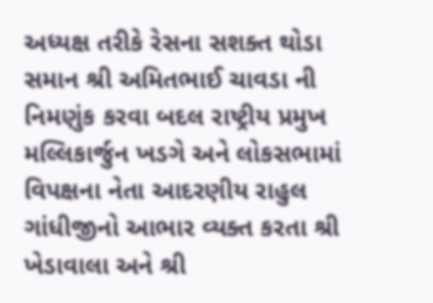અધ્યક્ષ તરીકે રેસના સશક્ત થોડા સમાન શ્રી અમિતભાઈ ચાવડા ની નિમણુંક કરવા બદલ રાષ્ટ્રીય પ્રમુખ મલ્લિકાર્જુન ખડગે અને લોકસભામાં વિપક્ષના નેતા આદરણીય રાહુલ ગાંધીજીનો આભાર વ્યક્ત કરતા શ્રી ખેડાવાલા અને શ્રી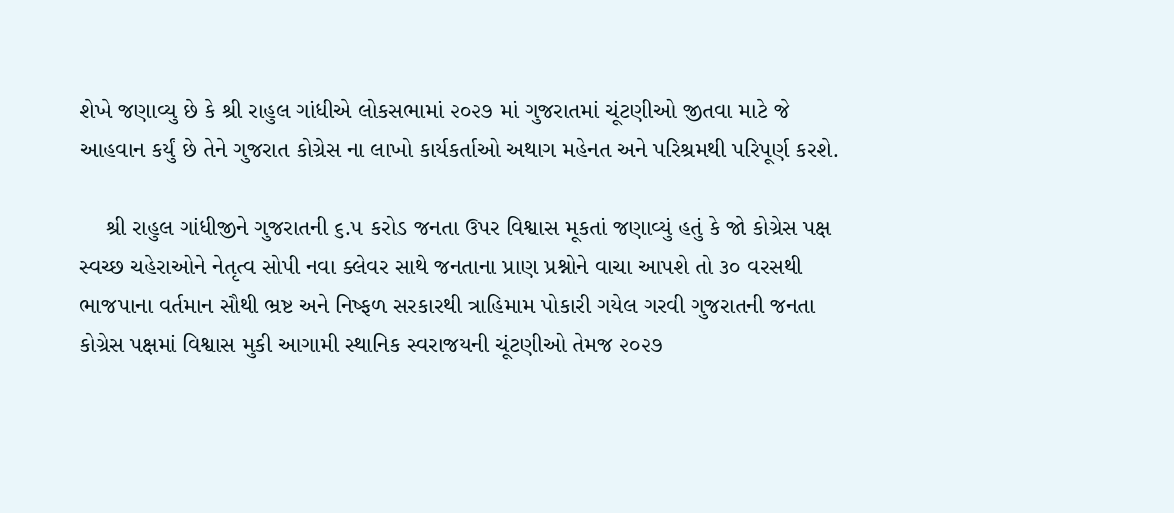શેખે જણાવ્યુ છે કે શ્રી રાહુલ ગાંધીએ લોકસભામાં ૨૦૨૭ માં ગુજરાતમાં ચૂંટણીઓ જીતવા માટે જે આહવાન કર્યું છે તેને ગુજરાત કોગ્રેસ ના લાખો કાર્યકર્તાઓ અથાગ મહેનત અને પરિશ્રમથી પરિપૂર્ણ કરશે.

    શ્રી રાહુલ ગાંધીજીને ગુજરાતની ૬.૫ કરોડ જનતા ઉપર વિશ્વાસ મૂકતાં જણાવ્યું હતું કે જો કોગ્રેસ પક્ષ સ્વચ્છ ચહેરાઓને નેતૃત્વ સોપી નવા ક્લેવર સાથે જનતાના પ્રાણ પ્રશ્નોને વાચા આપશે તો ૩૦ વરસથી ભાજપાના વર્તમાન સૌથી ભ્રષ્ટ અને નિષ્ફળ સરકારથી ત્રાહિમામ પોકારી ગયેલ ગરવી ગુજરાતની જનતા કોગ્રેસ પક્ષમાં વિશ્વાસ મુકી આગામી સ્થાનિક સ્વરાજયની ચૂંટણીઓ તેમજ ૨૦૨૭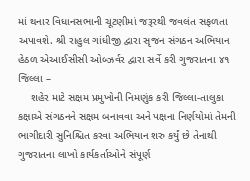માં થનાર વિધાનસભાની ચૂટણીમાં જરૂરથી જવલંત સફળતા અપાવશે. શ્રી રાહુલ ગાંધીજી દ્વારા સૃજન સંગઠન અભિયાન હેઠળ એઆઈસીસી ઓબ્ઝર્વર દ્વારા સર્વે કરી ગુજરાતના ૪૧ જિલ્લા –
    શહેર માટે સક્ષમ પ્રમુખોની નિમણુંક કરી જિલ્લા-તાલુકા કક્ષાએ સંગઠનને સક્ષમ બનાવવા અને પક્ષના નિર્ણયોમાં તેમની ભાગીદારી સુનિશ્ચિત કરવા અભિયાન શરુ કર્યું છે તેનાથી ગુજરાતના લાખો કાર્યકર્તાઓને સંપૂર્ણ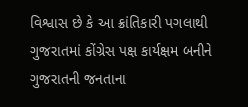વિશ્વાસ છે કે આ ક્રાંતિકારી પગલાથી ગુજરાતમાં કોંગ્રેસ પક્ષ કાર્યક્ષમ બનીને ગુજરાતની જનતાના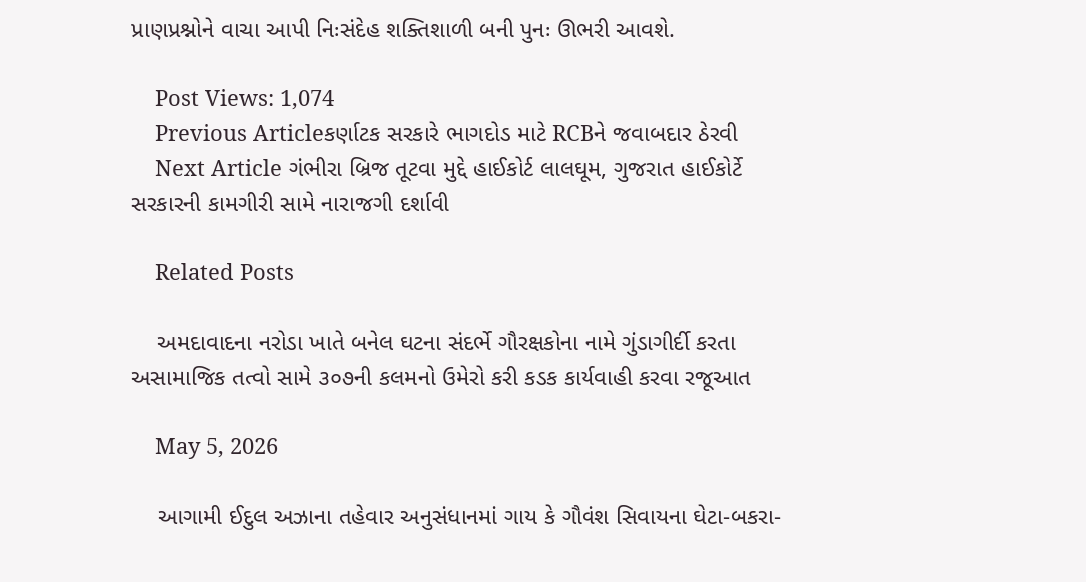પ્રાણપ્રશ્નોને વાચા આપી નિઃસંદેહ શક્તિશાળી બની પુનઃ ઊભરી આવશે.

    Post Views: 1,074
    Previous Articleકર્ણાટક સરકારે ભાગદોડ માટે RCBને જવાબદાર ઠેરવી
    Next Article ગંભીરા બ્રિજ તૂટવા મુદ્દે હાઈકોર્ટ લાલઘૂમ, ગુજરાત હાઈકોર્ટે સરકારની કામગીરી સામે નારાજગી દર્શાવી

    Related Posts

    અમદાવાદના નરોડા ખાતે બનેલ ઘટના સંદર્ભે ગૌરક્ષકોના નામે ગુંડાગીર્દી કરતા અસામાજિક તત્વો સામે ૩૦૭ની કલમનો ઉમેરો કરી કડક કાર્યવાહી કરવા રજૂઆત

    May 5, 2026

    આગામી ઈદુલ અઝાના તહેવાર અનુસંધાનમાં ગાય કે ગૌવંશ સિવાયના ઘેટા-બકરા-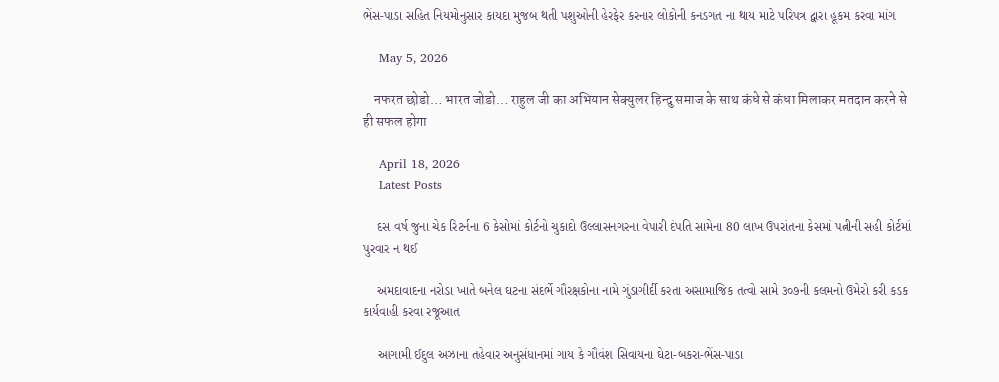ભેંસ-પાડા સહિત નિયમોનુસાર કાયદા મુજબ થતી પશુઓની હેરફેર કરનાર લોકોની કનડગત ના થાય માટે પરિપત્ર દ્વારા હૂકમ કરવા માંગ

    May 5, 2026

    नफरत छोडो… भारत जोडो… राहुल जी का अभियान सेक्युलर हिन्दु समाज के साथ कंधे से कंधा मिलाकर मतदान करने से ही सफल होगा

    April 18, 2026
    Latest Posts

    દસ વર્ષ જુના ચેક રિટર્નના 6 કેસોમાં કોર્ટનો ચુકાદો ઉલ્લાસનગરના વેપારી દંપતિ સામેના 80 લાખ ઉપરાંતના કેસમાં પત્નીની સહી કોર્ટમાં પુરવાર ન થઈ

    અમદાવાદના નરોડા ખાતે બનેલ ઘટના સંદર્ભે ગૌરક્ષકોના નામે ગુંડાગીર્દી કરતા અસામાજિક તત્વો સામે ૩૦૭ની કલમનો ઉમેરો કરી કડક કાર્યવાહી કરવા રજૂઆત

    આગામી ઈદુલ અઝાના તહેવાર અનુસંધાનમાં ગાય કે ગૌવંશ સિવાયના ઘેટા-બકરા-ભેંસ-પાડા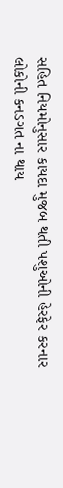સહિત નિયમોનુસાર કાયદા મુજબ થતી પશુઓની હેરફેર કરનાર લોકોની કનડગત ના થાય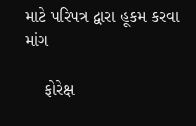માટે પરિપત્ર દ્વારા હૂકમ કરવા માંગ

    ફોરેક્ષ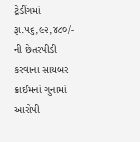ટ્રેડીંગમાં રૂા.૫૬,૯૨,૪૮૦/- ની છેતરપીડી કરવાના સાયબર ક્રાઈમનાં ગુનામાં આરોપી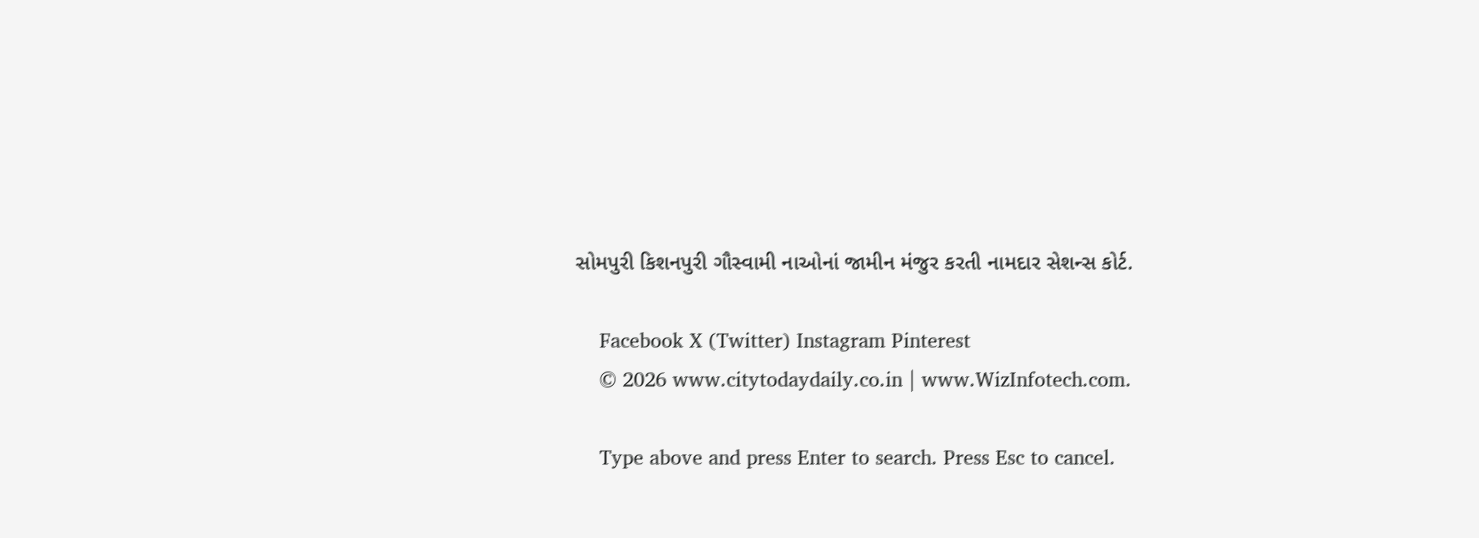સોમપુરી કિશનપુરી ગૌસ્વામી નાઓનાં જામીન મંજુર કરતી નામદાર સેશન્સ કોર્ટ.

    Facebook X (Twitter) Instagram Pinterest
    © 2026 www.citytodaydaily.co.in | www.WizInfotech.com.

    Type above and press Enter to search. Press Esc to cancel.